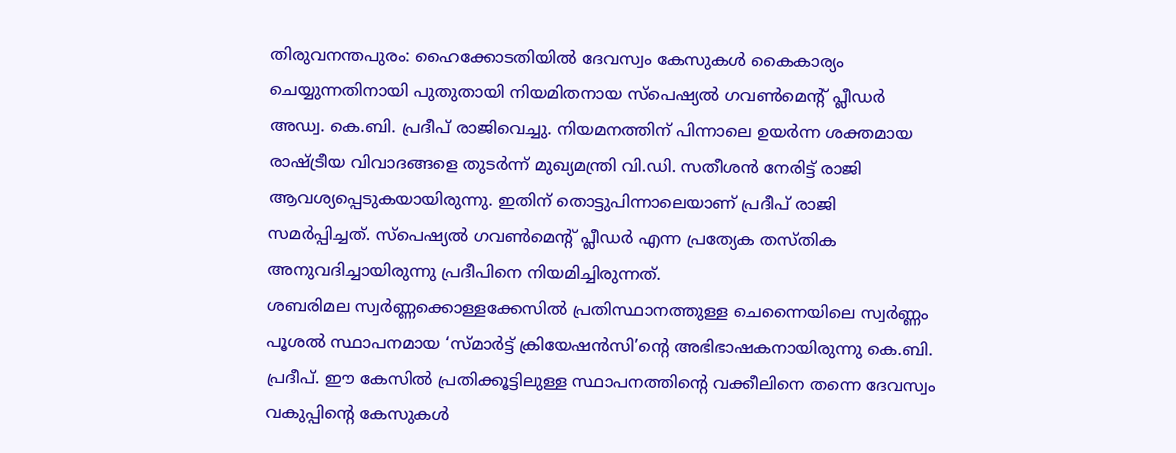തിരുവനന്തപുരം: ഹൈക്കോടതിയിൽ ദേവസ്വം കേസുകൾ കൈകാര്യം ചെയ്യുന്നതിനായി പുതുതായി നിയമിതനായ സ്പെഷ്യൽ ഗവൺമെന്റ് പ്ലീഡർ അഡ്വ. കെ.ബി. പ്രദീപ് രാജിവെച്ചു. നിയമനത്തിന് പിന്നാലെ ഉയർന്ന ശക്തമായ രാഷ്ട്രീയ വിവാദങ്ങളെ തുടർന്ന് മുഖ്യമന്ത്രി വി.ഡി. സതീശൻ നേരിട്ട് രാജി ആവശ്യപ്പെടുകയായിരുന്നു. ഇതിന് തൊട്ടുപിന്നാലെയാണ് പ്രദീപ് രാജി സമർപ്പിച്ചത്. സ്പെഷ്യൽ ഗവൺമെന്റ് പ്ലീഡർ എന്ന പ്രത്യേക തസ്തിക അനുവദിച്ചായിരുന്നു പ്രദീപിനെ നിയമിച്ചിരുന്നത്.
ശബരിമല സ്വർണ്ണക്കൊള്ളക്കേസിൽ പ്രതിസ്ഥാനത്തുള്ള ചെന്നൈയിലെ സ്വർണ്ണം പൂശൽ സ്ഥാപനമായ ‘സ്മാർട്ട് ക്രിയേഷൻസി’ന്റെ അഭിഭാഷകനായിരുന്നു കെ.ബി. പ്രദീപ്. ഈ കേസിൽ പ്രതിക്കൂട്ടിലുള്ള സ്ഥാപനത്തിന്റെ വക്കീലിനെ തന്നെ ദേവസ്വം വകുപ്പിന്റെ കേസുകൾ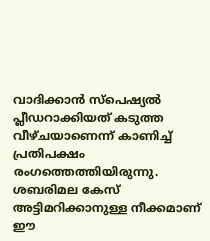വാദിക്കാൻ സ്പെഷ്യൽ പ്ലീഡറാക്കിയത് കടുത്ത വീഴ്ചയാണെന്ന് കാണിച്ച് പ്രതിപക്ഷം രംഗത്തെത്തിയിരുന്നു. ശബരിമല കേസ് അട്ടിമറിക്കാനുള്ള നീക്കമാണ് ഈ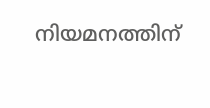നിയമനത്തിന്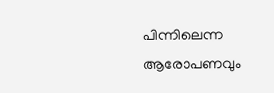പിന്നിലെന്ന ആരോപണവും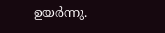ഉയർന്നു.